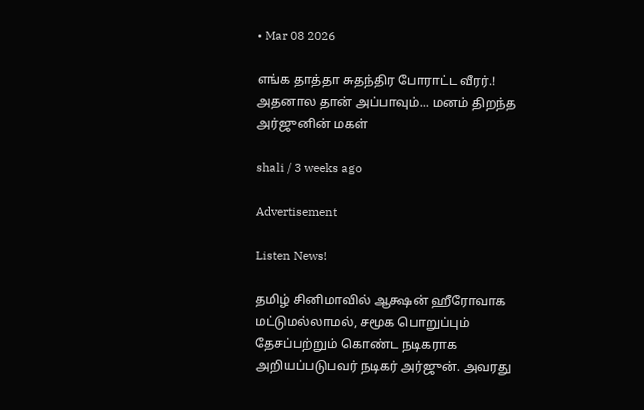• Mar 08 2026

எங்க தாத்தா சுதந்திர போராட்ட வீரர்.! அதனால தான் அப்பாவும்... மனம் திறந்த அர்ஜுனின் மகள்

shali / 3 weeks ago

Advertisement

Listen News!

தமிழ் சினிமாவில் ஆக்ஷன் ஹீரோவாக மட்டுமல்லாமல், சமூக பொறுப்பும் தேசப்பற்றும் கொண்ட நடிகராக அறியப்படுபவர் நடிகர் அர்ஜுன். அவரது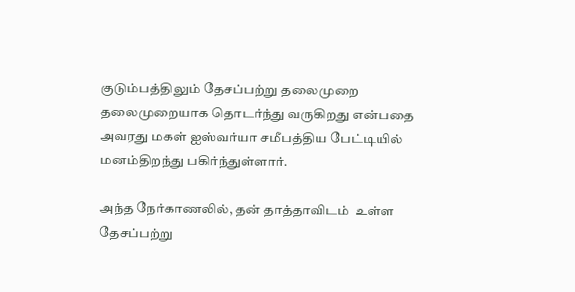குடும்பத்திலும் தேசப்பற்று தலைமுறை தலைமுறையாக தொடர்ந்து வருகிறது என்பதை அவரது மகள் ஐஸ்வர்யா சமீபத்திய பேட்டியில் மனம்திறந்து பகிர்ந்துள்ளார்.

அந்த நேர்காணலில், தன் தாத்தாவிடம்  உள்ள தேசப்பற்று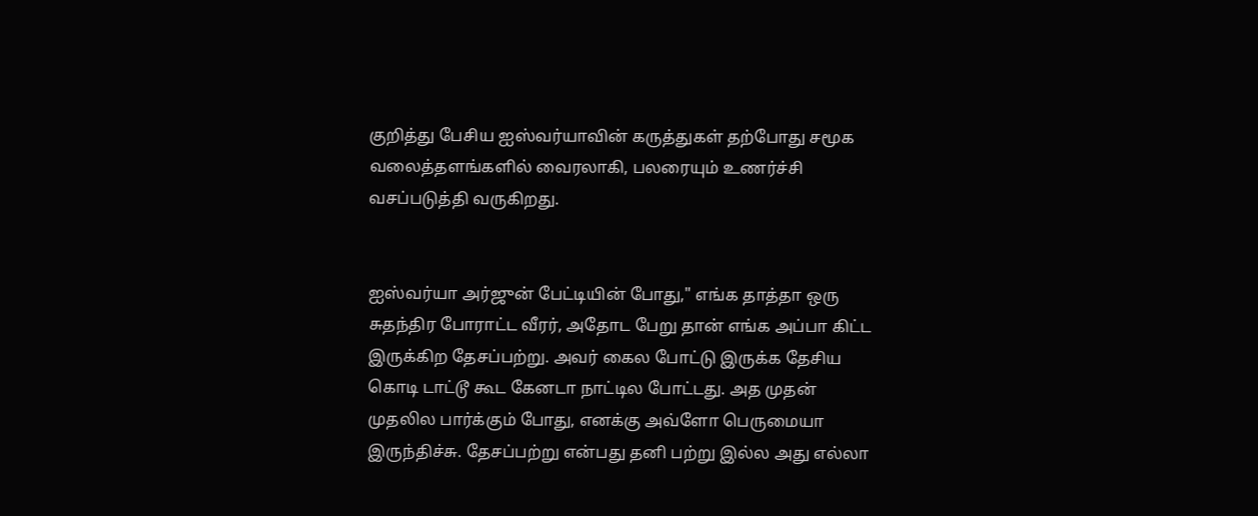குறித்து பேசிய ஐஸ்வர்யாவின் கருத்துகள் தற்போது சமூக வலைத்தளங்களில் வைரலாகி, பலரையும் உணர்ச்சி வசப்படுத்தி வருகிறது.


ஐஸ்வர்யா அர்ஜுன் பேட்டியின் போது," எங்க தாத்தா ஒரு சுதந்திர போராட்ட வீரர், அதோட பேறு தான் எங்க அப்பா கிட்ட இருக்கிற தேசப்பற்று. அவர் கைல போட்டு இருக்க தேசிய கொடி டாட்டூ கூட கேனடா நாட்டில போட்டது. அத முதன் முதலில பார்க்கும் போது, எனக்கு அவ்ளோ பெருமையா இருந்திச்சு. தேசப்பற்று என்பது தனி பற்று இல்ல அது எல்லா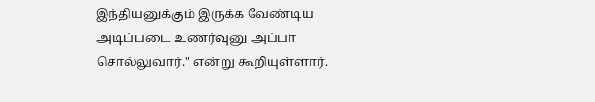இந்தியனுக்கும் இருக்க வேண்டிய அடிப்படை உணர்வுனு அப்பா சொல்லுவார்." என்று கூறியுள்ளார்.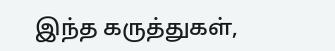இந்த கருத்துகள்,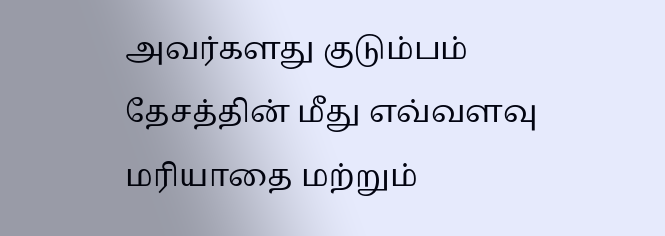அவர்களது குடும்பம் தேசத்தின் மீது எவ்வளவு மரியாதை மற்றும்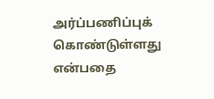அர்ப்பணிப்புக் கொண்டுள்ளது என்பதை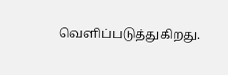வெளிப்படுத்துகிறது.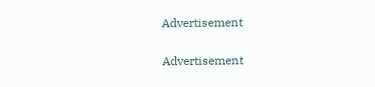Advertisement

Advertisement